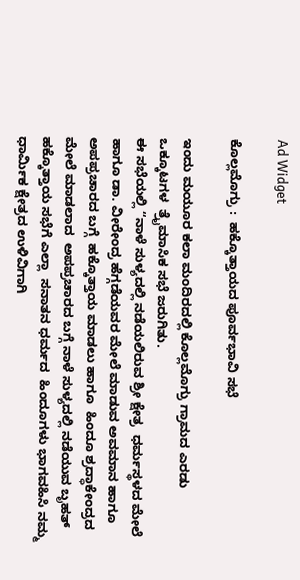Ad Widget

ಕೊಲ್ಲಮೊಗ್ರು :  ಹಕ್ಕೊತ್ತಾಯದ ಪೂರ್ವಭಾವಿ ಸಭೆ

ಇಂದು ಮಯೂರ ಕಲಾ ಮಂದಿರದಲ್ಲಿ ಕೊಲ್ಲಮೊಗ್ರು ಗ್ರಾಮದ ಎರಡು ಒಕ್ಕೂಟಗಳ  ತ್ರೈಮಾಸಿಕ ಸಭೆ ಜರುಗಿತು.
ಈ ಸಭೆಯಲ್ಲಿ “ನಾಳೆ ಸುಳ್ಯದಲ್ಲಿ ನಡೆಯಲಿರುವ ಶ್ರೀ ಕ್ಷೇತ್ರ  ಧರ್ಮಸ್ಥಳದ ಮೇಲೆ ಹಾಗೂ ಡಾ. ವೀರೇಂದ್ರ ಹೆಗ್ಗಡೆಯವರ ಮೇಲೆ ಮಾಡುವ ಅವಮಾನ ಹಾಗೂ ಅಪಪ್ರಚಾರದ ಬಗ್ಗೆ  ಹಕ್ಕೊತ್ತಾಯ ಮಾಡಲು ಹಾಗೂ  ಹಿಂದೂ ಶ್ರದ್ಧಾಕೇಂದ್ರದ ಮೇಲೆ ಮಾಡಲಾದ  ಅಪಪ್ರಚಾರದ ಬಗ್ಗೆ ನಾಳೆ ಸುಳ್ಯದಲ್ಲಿ ನಡೆಯುವ ಬೃಹತ್ ಹಕ್ಕೊತ್ತಾಯ ಸಭೆಗೆ ಎಲ್ಲಾ  ಸನಾತನ ಧರ್ಮದ  ಹಿಂದೂಗಳು ಭಾಗವಹಿಸಿ ನಮ್ಮ ಧಾರ್ಮಿಕ ಕ್ಷೇತ್ರದ ಉಳಿವಿಗಾಗಿ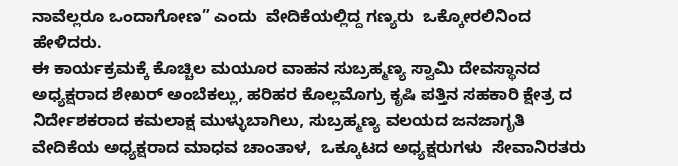ನಾವೆಲ್ಲರೂ ಒಂದಾಗೋಣ” ಎಂದು  ವೇದಿಕೆಯಲ್ಲಿದ್ದ ಗಣ್ಯರು  ಒಕ್ಕೋರಲಿನಿಂದ ಹೇಳಿದರು.
ಈ ಕಾರ್ಯಕ್ರಮಕ್ಕೆ ಕೊಚ್ಚಿಲ ಮಯೂರ ವಾಹನ ಸುಬ್ರಹ್ಮಣ್ಯ ಸ್ವಾಮಿ ದೇವಸ್ಥಾನದ ಅಧ್ಯಕ್ಷರಾದ ಶೇಖರ್ ಅಂಬೆಕಲ್ಲು, ಹರಿಹರ ಕೊಲ್ಲಮೊಗ್ರು ಕೃಷಿ ಪತ್ತಿನ ಸಹಕಾರಿ ಕ್ಷೇತ್ರ ದ  ನಿರ್ದೇಶಕರಾದ ಕಮಲಾಕ್ಷ ಮುಳ್ಳುಬಾಗಿಲು, ಸುಬ್ರಹ್ಮಣ್ಯ ವಲಯದ ಜನಜಾಗೃತಿ ವೇದಿಕೆಯ ಅಧ್ಯಕ್ಷರಾದ ಮಾಧವ ಚಾಂತಾಳ,  ಒಕ್ಕೂಟದ ಅಧ್ಯಕ್ಷರುಗಳು  ಸೇವಾನಿರತರು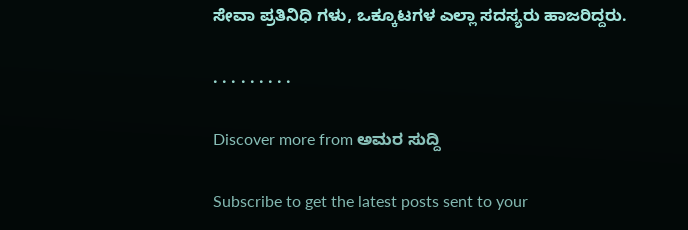ಸೇವಾ ಪ್ರತಿನಿಧಿ ಗಳು, ಒಕ್ಕೂಟಗಳ ಎಲ್ಲಾ ಸದಸ್ಯರು ಹಾಜರಿದ್ದರು.

. . . . . . . . .

Discover more from ಅಮರ ಸುದ್ದಿ

Subscribe to get the latest posts sent to your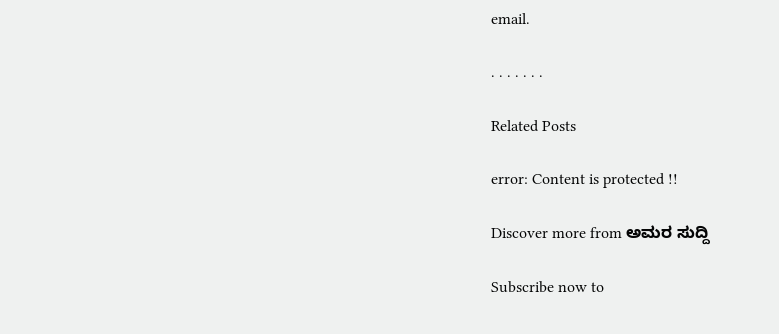email.

. . . . . . .

Related Posts

error: Content is protected !!

Discover more from ಅಮರ ಸುದ್ದಿ

Subscribe now to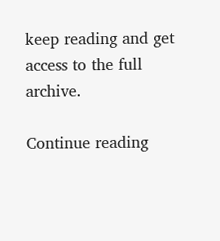keep reading and get access to the full archive.

Continue reading